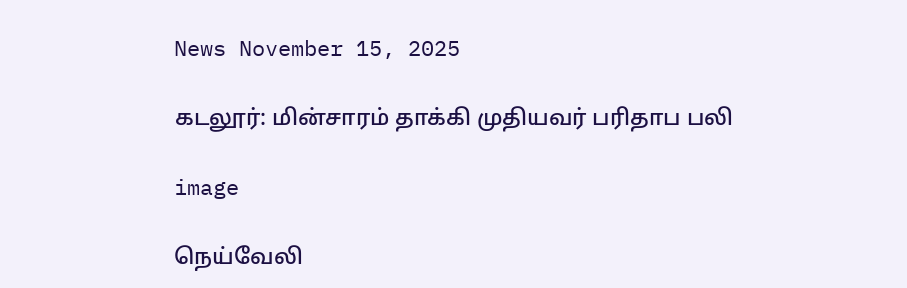News November 15, 2025

கடலூர்: மின்சாரம் தாக்கி முதியவர் பரிதாப பலி

image

நெய்வேலி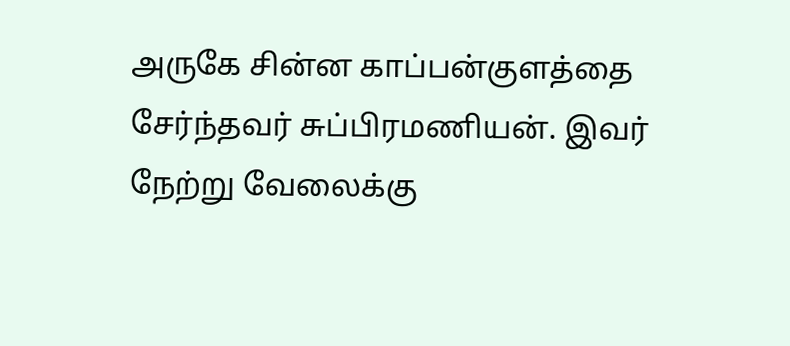அருகே சின்ன காப்பன்குளத்தை சேர்ந்தவர் சுப்பிரமணியன். இவர் நேற்று வேலைக்கு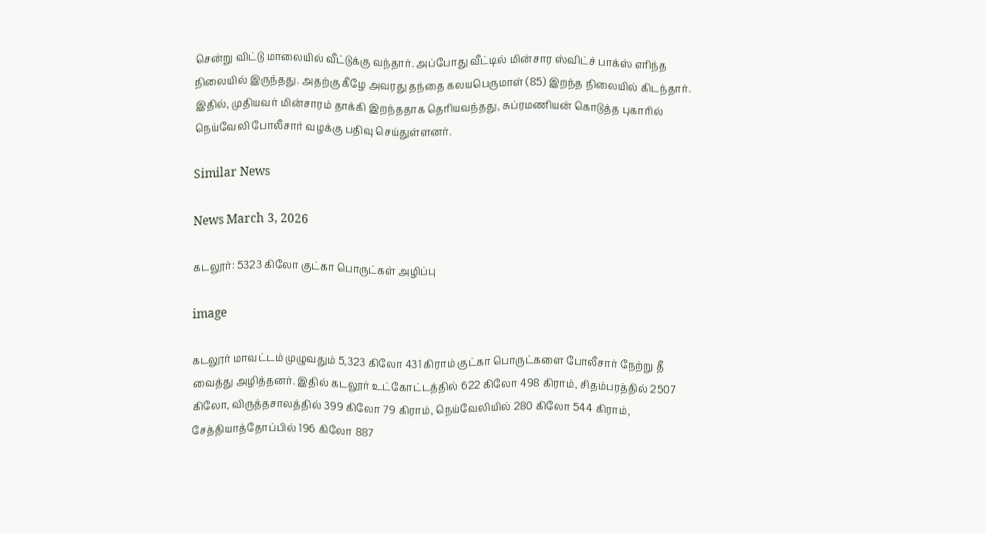சென்று விட்டு மாலையில் வீட்டுக்கு வந்தார். அப்போது வீட்டில் மின்சார ஸ்விட்ச் பாக்ஸ் எரிந்த நிலையில் இருந்தது. அதற்கு கீழே அவரது தந்தை கலயபெருமாள் (85) இறந்த நிலையில் கிடந்தார். இதில், முதியவர் மின்சாரம் தாக்கி இறந்ததாக தெரியவந்தது, சுப்ரமணியன் கொடுத்த புகாரில் நெய்வேலி போலீசார் வழக்கு பதிவு செய்துள்ளனர்.

Similar News

News March 3, 2026

கடலூர்: 5323 கிலோ குட்கா பொருட்கள் அழிப்பு

image

கடலூர் மாவட்டம் முழுவதும் 5,323 கிலோ 431 கிராம் குட்கா பொருட்களை போலீசார் நேற்று தீ வைத்து அழித்தனர். இதில் கடலூர் உட்கோட்டத்தில் 622 கிலோ 498 கிராம், சிதம்பரத்தில் 2507 கிலோ, விருத்தசாலத்தில் 399 கிலோ 79 கிராம், நெய்வேலியில் 280 கிலோ 544 கிராம், சேத்தியாத்தோப்பில் 196 கிலோ 887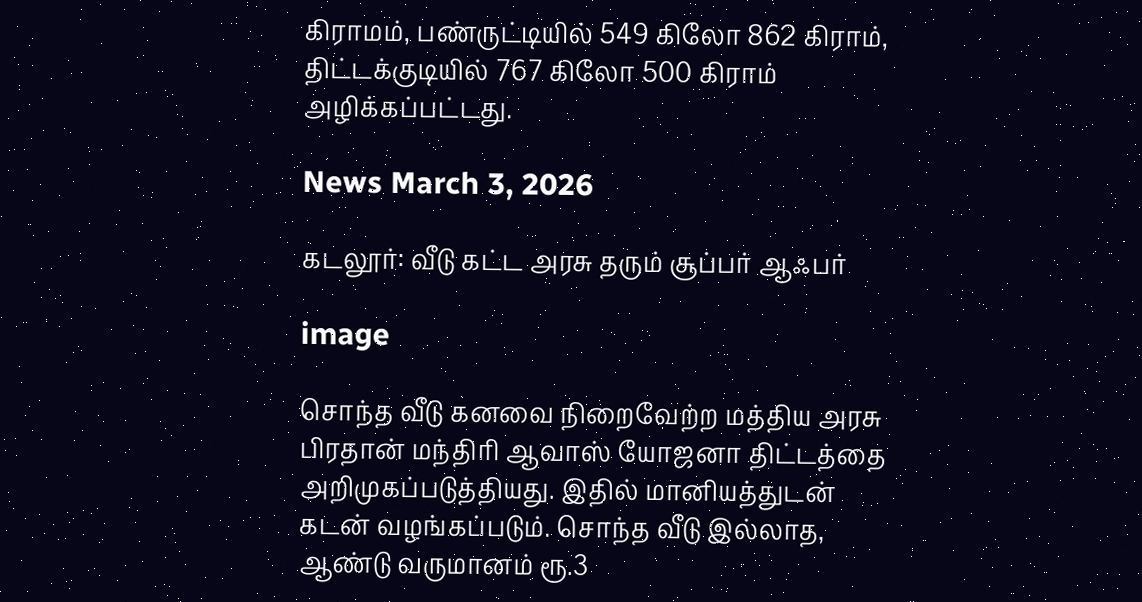கிராமம், பண்ருட்டியில் 549 கிலோ 862 கிராம், திட்டக்குடியில் 767 கிலோ 500 கிராம் அழிக்கப்பட்டது.

News March 3, 2026

கடலூர்: வீடு கட்ட அரசு தரும் சூப்பர் ஆஃபர்

image

சொந்த வீடு கனவை நிறைவேற்ற மத்திய அரசு பிரதான் மந்திரி ஆவாஸ் யோஜனா திட்டத்தை அறிமுகப்படுத்தியது. இதில் மானியத்துடன் கடன் வழங்கப்படும். சொந்த வீடு இல்லாத, ஆண்டு வருமானம் ரூ.3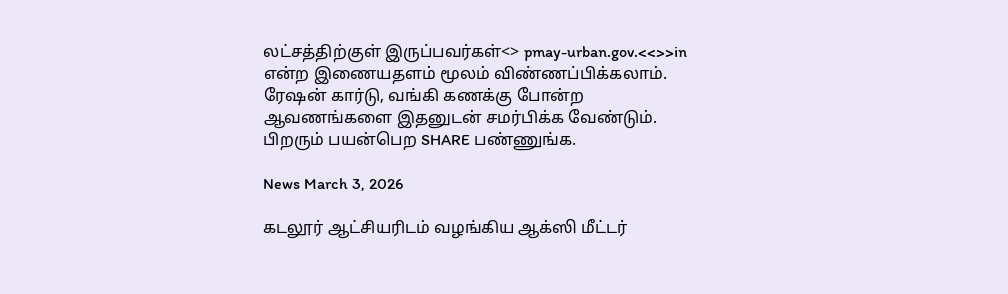லட்சத்திற்குள் இருப்பவர்கள்<> pmay-urban.gov.<<>>in என்ற இணையதளம் மூலம் விண்ணப்பிக்கலாம். ரேஷன் கார்டு, வங்கி கணக்கு போன்ற ஆவணங்களை இதனுடன் சமர்பிக்க வேண்டும். பிறரும் பயன்பெற SHARE பண்ணுங்க.

News March 3, 2026

கடலூர் ஆட்சியரிடம் வழங்கிய ஆக்ஸி மீட்டர்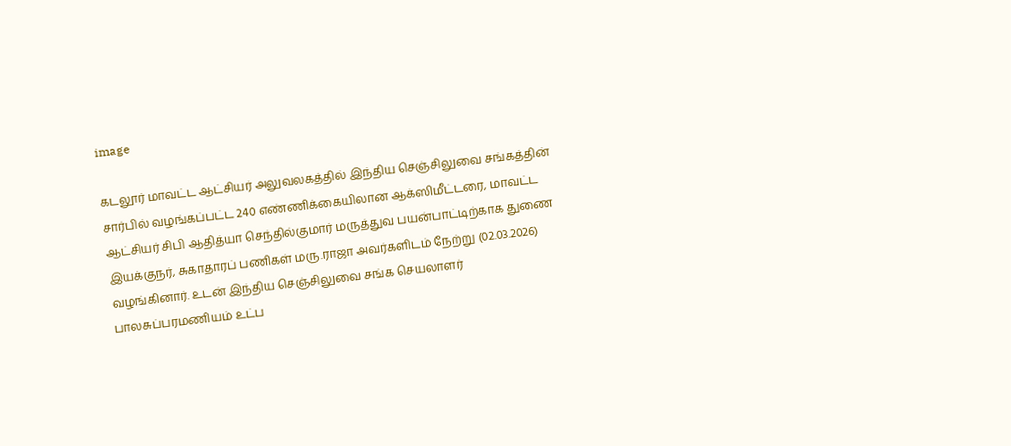image

கடலூர் மாவட்ட ஆட்சியர் அலுவலகத்தில் இந்திய செஞ்சிலுவை சங்கத்தின் சார்பில் வழங்கப்பட்ட 240 எண்ணிக்கையிலான ஆக்ஸிமீட்டரை, மாவட்ட ஆட்சியர் சிபி ஆதித்யா செந்தில்குமார் மருத்துவ பயன்பாட்டிற்காக துணை இயக்குநர், சுகாதாரப் பணிகள் மரு.ராஜா அவர்களிடம் நேற்று (02.03.2026) வழங்கினார். உடன் இந்திய செஞ்சிலுவை சங்க செயலாளர் பாலசுப்பரமணியம் உட்ப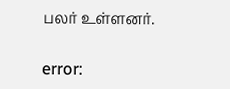பலர் உள்ளனர்.

error: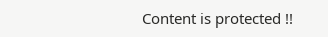Content is protected !!